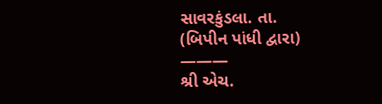સાવરકુંડલા. તા.
(બિપીન પાંધી દ્વારા)
———
શ્રી એચ.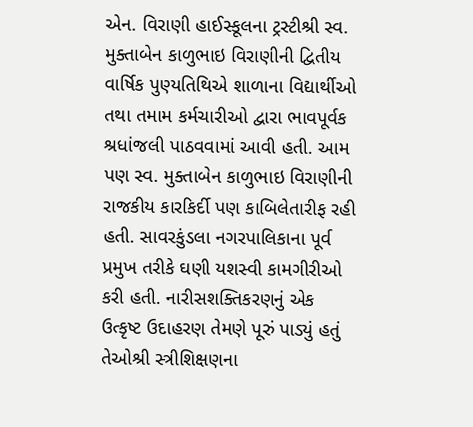એન. વિરાણી હાઈસ્કૂલના ટ્રસ્ટીશ્રી સ્વ. મુક્તાબેન કાળુભાઇ વિરાણીની દ્વિતીય વાર્ષિક પુણ્યતિથિએ શાળાના વિદ્યાર્થીઓ તથા તમામ કર્મચારીઓ દ્વારા ભાવપૂર્વક શ્રધાંજલી પાઠવવામાં આવી હતી. આમ પણ સ્વ. મુક્તાબેન કાળુભાઇ વિરાણીની રાજકીય કારકિર્દી પણ કાબિલેતારીફ રહી હતી. સાવરકુંડલા નગરપાલિકાના પૂર્વ પ્રમુખ તરીકે ઘણી યશસ્વી કામગીરીઓ કરી હતી. નારીસશક્તિકરણનું એક ઉત્કૃષ્ટ ઉદાહરણ તેમણે પૂરું પાડ્યું હતું તેઓશ્રી સ્ત્રીશિક્ષણના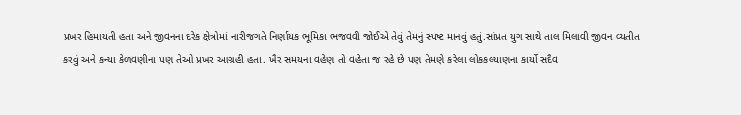પ્રખર હિમાયતી હતા અને જીવનના દરેક ક્ષેત્રોમાં નારીજગતે નિર્ણાયક ભૂમિકા ભજવવી જોઈએ તેવું તેમનું સ્પષ્ટ માનવું હતું.સાંપ્રત યુગ સાથે તાલ મિલાવી જીવન વ્યતીત કરવું અને કન્યા કેળવણીના પણ તેઓ પ્રખર આગ્રહી હતા. ખૈર સમયના વહેણ તો વહેતા જ રહે છે પણ તેમણે કરેલા લોકકલ્યાણના કાર્યો સદૈવ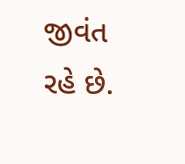જીવંત રહે છે.